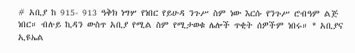# አቢያ ከ 915- 913 ዓቅክ ነግሦ የነበር የይሁዳ ንጉሥ ስም ነው እርሱ የንጉሥ ሮብዓም ልጅ ነበር። ብሉይ ኪዳን ውስጥ አቢያ የሚል ስም የሚታወቁ ሌሎች ጥቂት ሰዎችም ነበሩ። * አቢያና ኢዩኤል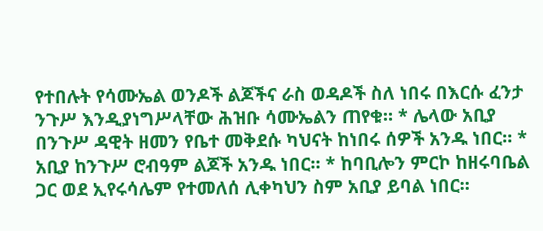የተበሉት የሳሙኤል ወንዶች ልጆችና ራስ ወዳዶች ስለ ነበሩ በእርሱ ፈንታ ንጉሥ እንዲያነግሥላቸው ሕዝቡ ሳሙኤልን ጠየቁ። * ሌላው አቢያ በንጉሥ ዳዊት ዘመን የቤተ መቅደሱ ካህናት ከነበሩ ሰዎች አንዱ ነበር። * አቢያ ከንጉሥ ሮብዓም ልጆች አንዱ ነበር። * ከባቢሎን ምርኮ ከዘሩባቤል ጋር ወደ ኢየሩሳሌም የተመለሰ ሊቀካህን ስም አቢያ ይባል ነበር።